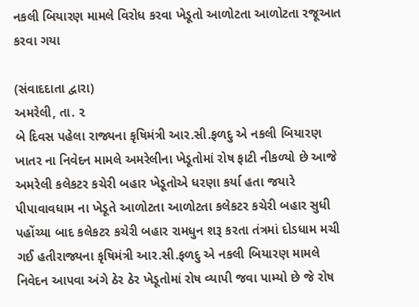નકલી બિયારણ મામલે વિરોધ કરવા ખેડૂતો આળોટતા આળોટતા રજૂઆત કરવા ગયા

(સંવાદદાતા દ્વારા)
અમરેલી, તા. ૨
બે દિવસ પહેલા રાજ્યના કૃષિમંત્રી આર.સી.ફળદુ એ નકલી બિયારણ ખાતર ના નિવેદન મામલે અમરેલીના ખેડૂતોમાં રોષ ફાટી નીકળ્યો છે આજે અમરેલી કલેકટર કચેરી બહાર ખેડૂતોએ ધરણા કર્યા હતા જયારે પીપાવાવધામ ના ખેડૂતે આળોટતા આળોટતા કલેકટર કચેરી બહાર સુધી પહોંચ્યા બાદ કલેકટર કચેરી બહાર રામધુન શરૂ કરતા તંત્રમાં દોડધામ મચી ગઈ હતીરાજ્યના કૃષિમંત્રી આર.સી.ફળદુ એ નકલી બિયારણ મામલે નિવેદન આપવા અંગે ઠેર ઠેર ખેડૂતોમાં રોષ વ્યાપી જવા પામ્યો છે જે રોષ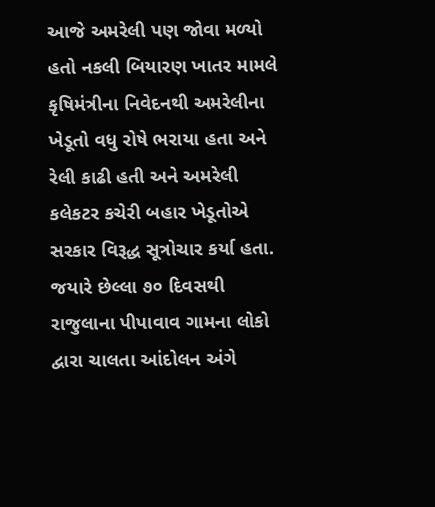આજે અમરેલી પણ જોવા મળ્યો હતો નકલી બિયારણ ખાતર મામલે કૃષિમંત્રીના નિવેદનથી અમરેલીના ખેડૂતો વધુ રોષે ભરાયા હતા અને રેલી કાઢી હતી અને અમરેલી કલેકટર કચેરી બહાર ખેડૂતોએ સરકાર વિરૂદ્ધ સૂત્રોચાર કર્યા હતા.
જયારે છેલ્લા ૭૦ દિવસથી રાજુલાના પીપાવાવ ગામના લોકો દ્વારા ચાલતા આંદોલન અંગે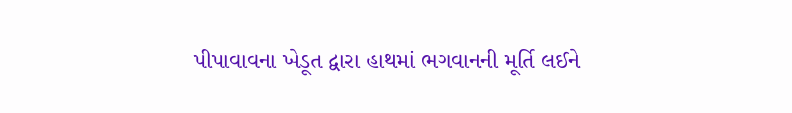પીપાવાવના ખેડૂત દ્વારા હાથમાં ભગવાનની મૂર્તિ લઈને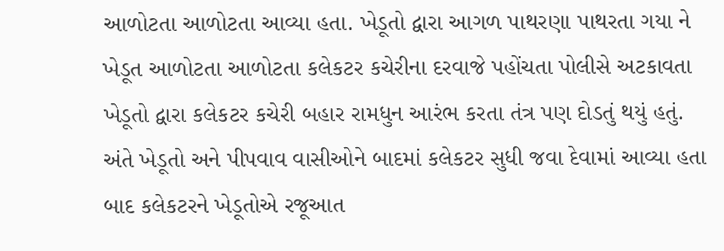આળોટતા આળોટતા આવ્યા હતા. ખેડૂતો દ્વારા આગળ પાથરણા પાથરતા ગયા ને ખેડૂત આળોટતા આળોટતા કલેકટર કચેરીના દરવાજે પહોંચતા પોલીસે અટકાવતા ખેડૂતો દ્વારા કલેકટર કચેરી બહાર રામધુન આરંભ કરતા તંત્ર પણ દોડતું થયું હતું. અંતે ખેડૂતો અને પીપવાવ વાસીઓને બાદમાં કલેકટર સુધી જવા દેવામાં આવ્યા હતા બાદ કલેકટરને ખેડૂતોએ રજૂઆત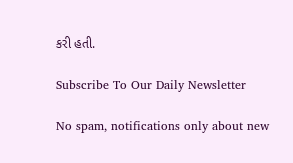કરી હતી.

Subscribe To Our Daily Newsletter

No spam, notifications only about new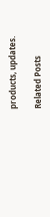products, updates.

Related Posts